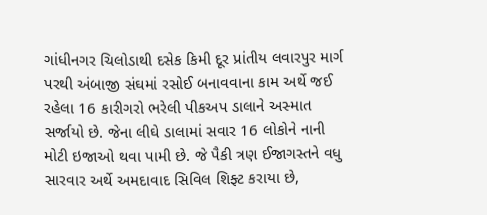ગાંધીનગર ચિલોડાથી દસેક કિમી દૂર પ્રાંતીય લવારપુર માર્ગ પરથી અંબાજી સંઘમાં રસોઈ બનાવવાના કામ અર્થે જઈ રહેલા 16 કારીગરો ભરેલી પીકઅપ ડાલાને અસ્માત સર્જાયો છે. જેના લીઘે ડાલામાં સવાર 16 લોકોને નાની મોટી ઇજાઓ થવા પામી છે. જે પૈકી ત્રણ ઈજાગસ્તને વધુ સારવાર અર્થે અમદાવાદ સિવિલ શિફ્ટ કરાયા છે,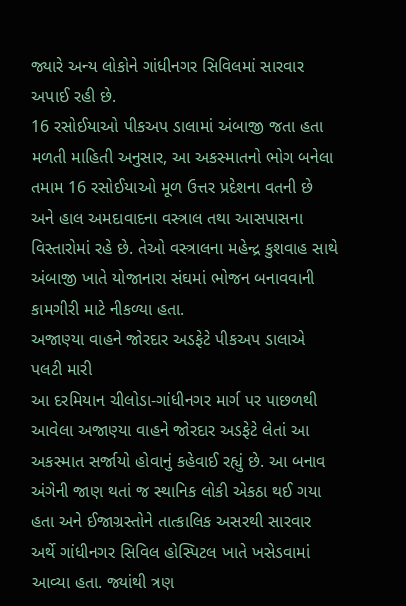જ્યારે અન્ય લોકોને ગાંધીનગર સિવિલમાં સારવાર અપાઈ રહી છે.
16 રસોઈયાઓ પીકઅપ ડાલામાં અંબાજી જતા હતા મળતી માહિતી અનુસાર, આ અકસ્માતનો ભોગ બનેલા તમામ 16 રસોઈયાઓ મૂળ ઉત્તર પ્રદેશના વતની છે અને હાલ અમદાવાદના વસ્ત્રાલ તથા આસપાસના વિસ્તારોમાં રહે છે. તેઓ વસ્ત્રાલના મહેન્દ્ર કુશવાહ સાથે અંબાજી ખાતે યોજાનારા સંઘમાં ભોજન બનાવવાની કામગીરી માટે નીકળ્યા હતા.
અજાણ્યા વાહને જોરદાર અડફેટે પીકઅપ ડાલાએ પલટી મારી
આ દરમિયાન ચીલોડા-ગાંધીનગર માર્ગ પર પાછળથી આવેલા અજાણ્યા વાહને જોરદાર અડફેટે લેતાં આ અકસ્માત સર્જાયો હોવાનું કહેવાઈ રહ્યું છે. આ બનાવ અંગેની જાણ થતાં જ સ્થાનિક લોકી એકઠા થઈ ગયા હતા અને ઈજાગ્રસ્તોને તાત્કાલિક અસરથી સારવાર અર્થે ગાંધીનગર સિવિલ હોસ્પિટલ ખાતે ખસેડવામાં આવ્યા હતા. જ્યાંથી ત્રણ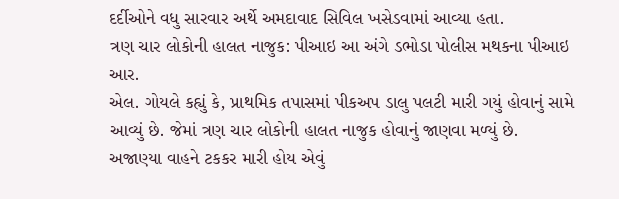દર્દીઓને વધુ સારવાર અર્થે અમદાવાદ સિવિલ ખસેડવામાં આવ્યા હતા.
ત્રણ ચાર લોકોની હાલત નાજુક: પીઆઇ આ અંગે ડભોડા પોલીસ મથકના પીઆઇ આર.
એલ. ગોયલે કહ્યું કે, પ્રાથમિક તપાસમાં પીકઅપ ડાલુ પલટી મારી ગયું હોવાનું સામે આવ્યું છે. જેમાં ત્રણ ચાર લોકોની હાલત નાજુક હોવાનું જાણવા મળ્યું છે.
અજાણ્યા વાહને ટકકર મારી હોય એવું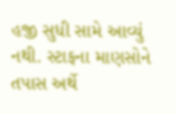હજી સુધી સામે આવ્યું નથી. સ્ટાફના માણસોને તપાસ અર્થે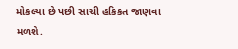મોકલ્યા છે પછી સાચી હકિકત જાણવા મળશે.